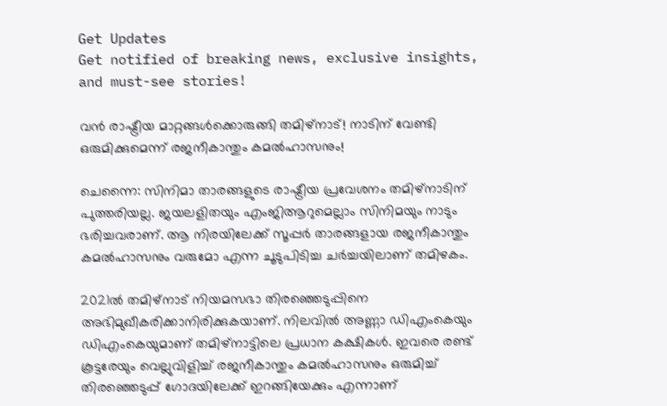Get Updates
Get notified of breaking news, exclusive insights, and must-see stories!

വൻ രാഷ്ട്രീയ മാറ്റങ്ങൾക്കൊരുങ്ങി തമിഴ്നാട്! നാടിന് വേണ്ടി ഒരുമിക്കുമെന്ന് രജനീകാന്തും കമൽഹാസനും!

ചെന്നൈ: സിനിമാ താരങ്ങളുടെ രാഷ്ട്രീയ പ്രവേശനം തമിഴ്‌നാടിന് പുത്തരിയല്ല. ജയലളിതയും എംജിആറുമെല്ലാം സിനിമയും നാടും ഭരിച്ചവരാണ്. ആ നിരയിലേക്ക് സൂപ്പര്‍ താരങ്ങളായ രജനീകാന്തും കമല്‍ഹാസനും വരുമോ എന്ന ചൂടുപിടിച്ച ചര്‍ച്ചയിലാണ് തമിഴകം.

2021ല്‍ തമിഴ്‌നാട് നിയമസഭാ തിരഞ്ഞെടുപ്പിനെ അഭിമുഖീകരിക്കാനിരിക്കുകയാണ്. നിലവില്‍ അണ്ണാ ഡിഎംകെയും ഡിഎംകെയുമാണ് തമിഴ്‌നാട്ടിലെ പ്രധാന കക്ഷികള്‍. ഇവരെ രണ്ട് കൂട്ടരേയും വെല്ലുവിളിച്ച് രജനീകാന്തും കമല്‍ഹാസനും ഒരുമിച്ച് തിരഞ്ഞെടുപ്പ് ഗോദയിലേക്ക് ഇറങ്ങിയേക്കും എന്നാണ്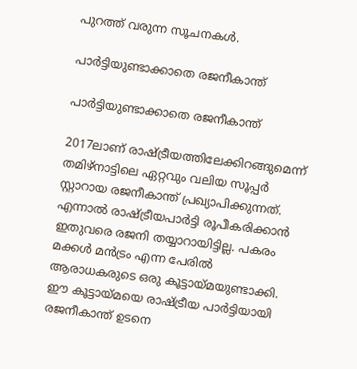പുറത്ത് വരുന്ന സൂചനകള്‍.

പാർട്ടിയുണ്ടാക്കാതെ രജനീകാന്ത്

പാർട്ടിയുണ്ടാക്കാതെ രജനീകാന്ത്

2017ലാണ് രാഷ്ട്രീയത്തിലേക്കിറങ്ങുമെന്ന് തമിഴ്‌നാട്ടിലെ ഏറ്റവും വലിയ സൂപ്പര്‍ സ്റ്റാറായ രജനീകാന്ത് പ്രഖ്യാപിക്കുന്നത്. എന്നാല്‍ രാഷ്ട്രീയപാര്‍ട്ടി രൂപീകരിക്കാന്‍ ഇതുവരെ രജനി തയ്യാറായിട്ടില്ല. പകരം മക്കള്‍ മന്‍ട്രം എന്ന പേരില്‍ ആരാധകരുടെ ഒരു കൂട്ടായ്മയുണ്ടാക്കി. ഈ കൂട്ടായ്മയെ രാഷ്ട്രീയ പാര്‍ട്ടിയായി രജനീകാന്ത് ഉടനെ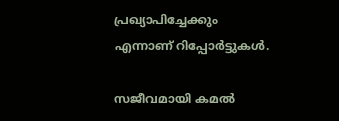പ്രഖ്യാപിച്ചേക്കും എന്നാണ് റിപ്പോര്‍ട്ടുകള്‍.

സജീവമായി കമൽ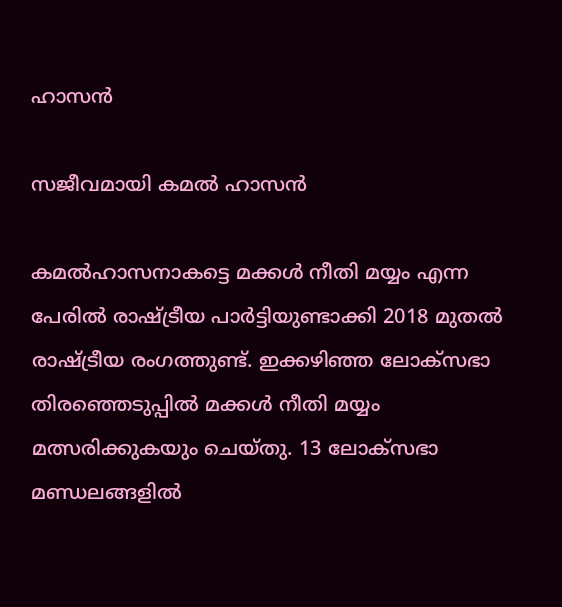ഹാസൻ

സജീവമായി കമൽ ഹാസൻ

കമല്‍ഹാസനാകട്ടെ മക്കള്‍ നീതി മയ്യം എന്ന പേരില്‍ രാഷ്ട്രീയ പാര്‍ട്ടിയുണ്ടാക്കി 2018 മുതല്‍ രാഷ്ട്രീയ രംഗത്തുണ്ട്. ഇക്കഴിഞ്ഞ ലോക്‌സഭാ തിരഞ്ഞെടുപ്പില്‍ മക്കള്‍ നീതി മയ്യം മത്സരിക്കുകയും ചെയ്തു. 13 ലോക്‌സഭാ മണ്ഡലങ്ങളില്‍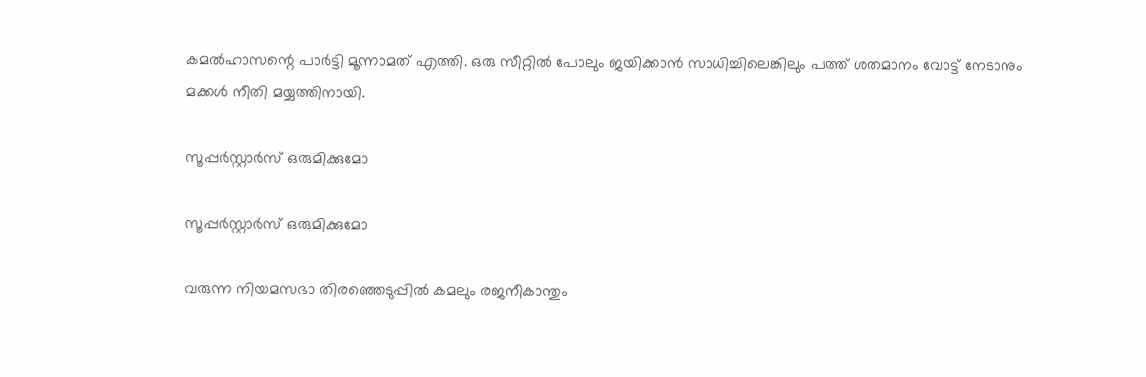കമല്‍ഹാസന്റെ പാര്‍ട്ടി മൂന്നാമത് എത്തി. ഒരു സീറ്റില്‍ പോലും ജയിക്കാന്‍ സാധിച്ചിലെങ്കിലും പത്ത് ശതമാനം വോട്ട് നേടാനും മക്കള്‍ നീതി മയ്യത്തിനായി.

സൂപ്പർസ്റ്റാർസ് ഒരുമിക്കുമോ

സൂപ്പർസ്റ്റാർസ് ഒരുമിക്കുമോ

വരുന്ന നിയമസഭാ തിരഞ്ഞെടുപ്പില്‍ കമലും രജനീകാന്തും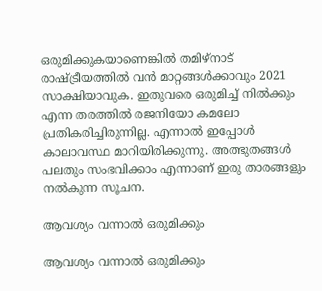ഒരുമിക്കുകയാണെങ്കില്‍ തമിഴ്‌നാട് രാഷ്ട്രീയത്തില്‍ വന്‍ മാറ്റങ്ങള്‍ക്കാവും 2021 സാക്ഷിയാവുക. ഇതുവരെ ഒരുമിച്ച് നില്‍ക്കും എന്ന തരത്തില്‍ രജനിയോ കമലോ പ്രതികരിച്ചിരുന്നില്ല. എന്നാല്‍ ഇപ്പോള്‍ കാലാവസ്ഥ മാറിയിരിക്കുന്നു. അത്ഭുതങ്ങള്‍ പലതും സംഭവിക്കാം എന്നാണ് ഇരു താരങ്ങളും നല്‍കുന്ന സൂചന.

ആവശ്യം വന്നാൽ ഒരുമിക്കും

ആവശ്യം വന്നാൽ ഒരുമിക്കും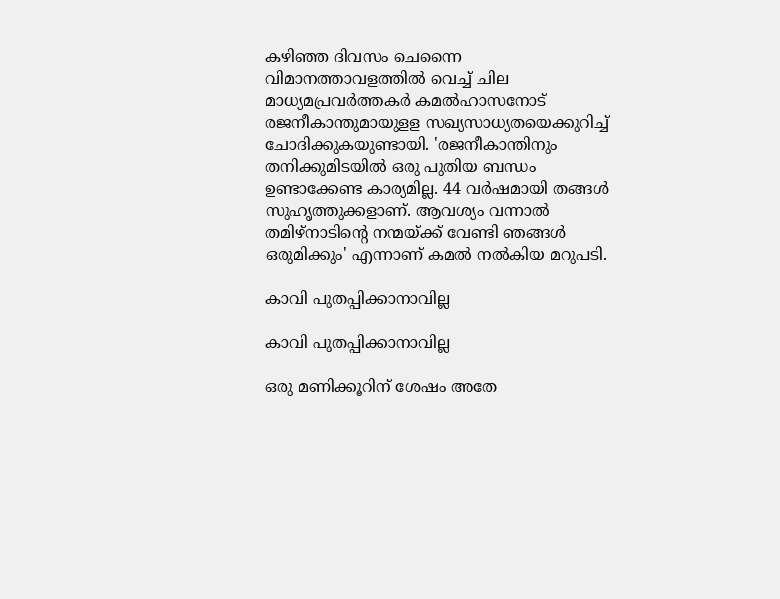കഴിഞ്ഞ ദിവസം ചെന്നൈ വിമാനത്താവളത്തില്‍ വെച്ച് ചില മാധ്യമപ്രവര്‍ത്തകര്‍ കമല്‍ഹാസനോട് രജനീകാന്തുമായുളള സഖ്യസാധ്യതയെക്കുറിച്ച് ചോദിക്കുകയുണ്ടായി. 'രജനീകാന്തിനും തനിക്കുമിടയില്‍ ഒരു പുതിയ ബന്ധം ഉണ്ടാക്കേണ്ട കാര്യമില്ല. 44 വര്‍ഷമായി തങ്ങള്‍ സുഹൃത്തുക്കളാണ്. ആവശ്യം വന്നാല്‍ തമിഴ്‌നാടിന്റെ നന്മയ്ക്ക് വേണ്ടി ഞങ്ങള്‍ ഒരുമിക്കും' എന്നാണ് കമല്‍ നല്‍കിയ മറുപടി.

കാവി പുതപ്പിക്കാനാവില്ല

കാവി പുതപ്പിക്കാനാവില്ല

ഒരു മണിക്കൂറിന് ശേഷം അതേ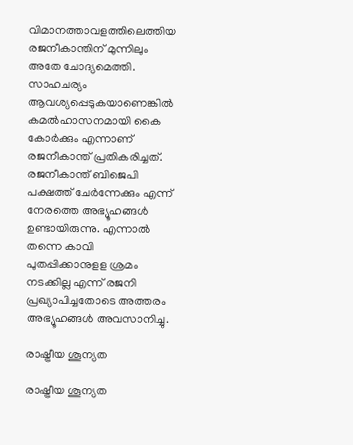വിമാനത്താവളത്തിലെത്തിയ രജനീകാന്തിന് മുന്നിലും അതേ ചോദ്യമെത്തി. സാഹചര്യം ആവശ്യപ്പെടുകയാണെങ്കില്‍ കമല്‍ഹാസനമായി കൈ കോര്‍ക്കും എന്നാണ് രജനീകാന്ത് പ്രതികരിച്ചത്. രജനീകാന്ത് ബിജെപി പക്ഷത്ത് ചേര്‍ന്നേക്കും എന്ന് നേരത്തെ അഭ്യൂഹങ്ങള്‍ ഉണ്ടായിരുന്നു. എന്നാല്‍ തന്നെ കാവി പുതപ്പിക്കാനുളള ശ്രമം നടക്കില്ല എന്ന് രജനി പ്രഖ്യാപിച്ചതോടെ അത്തരം അഭ്യൂഹങ്ങള്‍ അവസാനിച്ചു.

രാഷ്ട്രീയ ശൂന്യത

രാഷ്ട്രീയ ശൂന്യത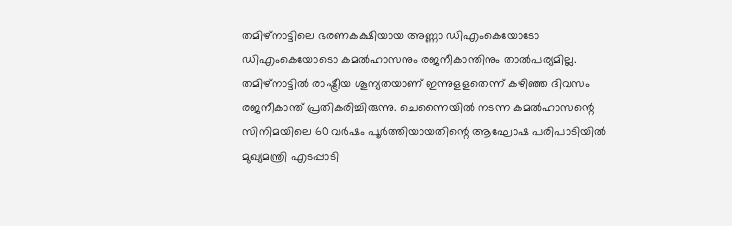തമിഴ്‌നാട്ടിലെ ഭരണകക്ഷിയായ അണ്ണാ ഡിഎംകെയോടോ ഡിഎംകെയോടൊ കമല്‍ഹാസനും രജനീകാന്തിനും താല്‍പര്യമില്ല. തമിഴ്‌നാട്ടില്‍ രാഷ്ട്രീയ ശൂന്യതയാണ് ഇന്നുളളതെന്ന് കഴിഞ്ഞ ദിവസം രജനീകാന്ത് പ്രതികരിച്ചിരുന്നു. ചെന്നൈയില്‍ നടന്ന കമല്‍ഹാസന്റെ സിനിമയിലെ 60 വര്‍ഷം പൂര്‍ത്തിയായതിന്റെ ആഘോഷ പരിപാടിയില്‍ മുഖ്യമന്ത്രി എടപ്പാടി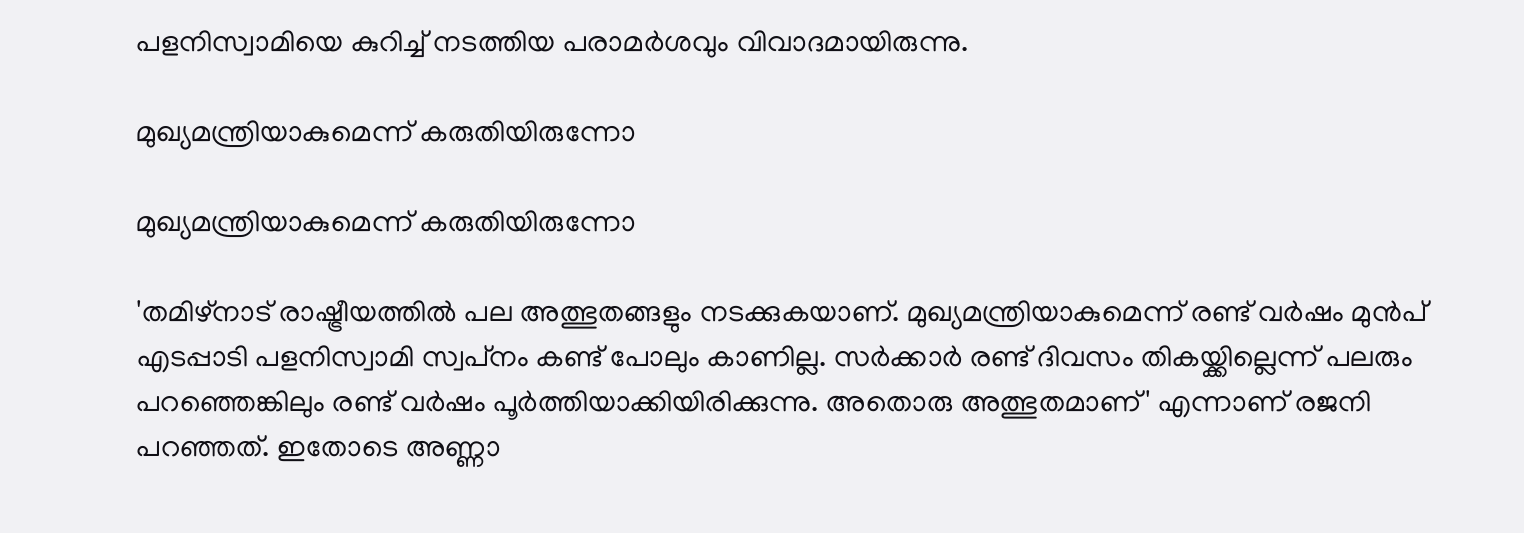പളനിസ്വാമിയെ കുറിച്ച് നടത്തിയ പരാമര്‍ശവും വിവാദമായിരുന്നു.

മുഖ്യമന്ത്രിയാകുമെന്ന് കരുതിയിരുന്നോ

മുഖ്യമന്ത്രിയാകുമെന്ന് കരുതിയിരുന്നോ

'തമിഴ്‌നാട് രാഷ്ട്രീയത്തില്‍ പല അത്ഭുതങ്ങളും നടക്കുകയാണ്. മുഖ്യമന്ത്രിയാകുമെന്ന് രണ്ട് വര്‍ഷം മുന്‍പ് എടപ്പാടി പളനിസ്വാമി സ്വപ്‌നം കണ്ട് പോലും കാണില്ല. സര്‍ക്കാര്‍ രണ്ട് ദിവസം തികയ്ക്കില്ലെന്ന് പലരും പറഞ്ഞെങ്കിലും രണ്ട് വര്‍ഷം പൂര്‍ത്തിയാക്കിയിരിക്കുന്നു. അതൊരു അത്ഭുതമാണ്' എന്നാണ് രജനി പറഞ്ഞത്. ഇതോടെ അണ്ണാ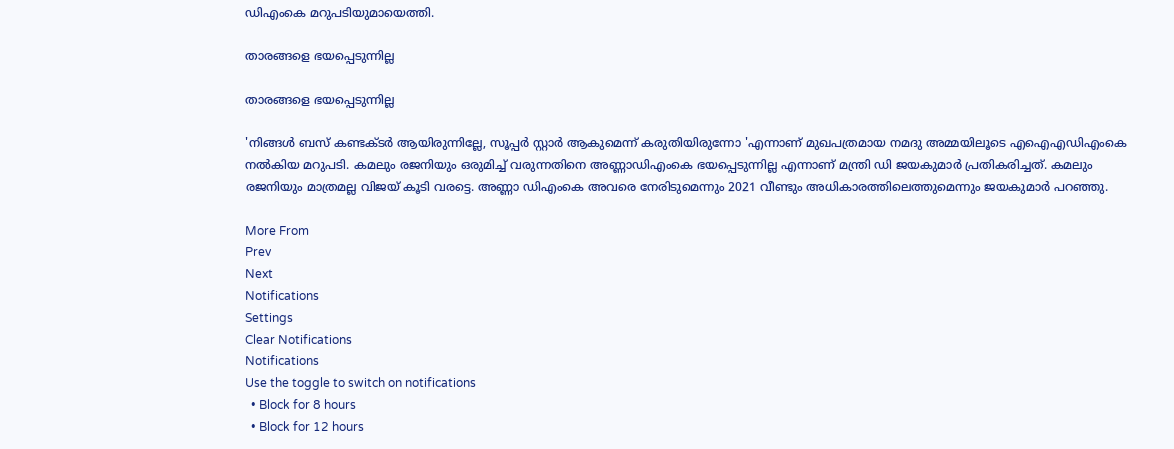ഡിഎംകെ മറുപടിയുമായെത്തി.

താരങ്ങളെ ഭയപ്പെടുന്നില്ല

താരങ്ങളെ ഭയപ്പെടുന്നില്ല

'നിങ്ങള്‍ ബസ് കണ്ടക്ടര്‍ ആയിരുന്നില്ലേ, സൂപ്പര്‍ സ്റ്റാര്‍ ആകുമെന്ന് കരുതിയിരുന്നോ 'എന്നാണ് മുഖപത്രമായ നമദു അമ്മയിലൂടെ എഐഎഡിഎംകെ നല്‍കിയ മറുപടി. കമലും രജനിയും ഒരുമിച്ച് വരുന്നതിനെ അണ്ണാഡിഎംകെ ഭയപ്പെടുന്നില്ല എന്നാണ് മന്ത്രി ഡി ജയകുമാര്‍ പ്രതികരിച്ചത്. കമലും രജനിയും മാത്രമല്ല വിജയ് കൂടി വരട്ടെ. അണ്ണാ ഡിഎംകെ അവരെ നേരിടുമെന്നും 2021 വീണ്ടും അധികാരത്തിലെത്തുമെന്നും ജയകുമാര്‍ പറഞ്ഞു.

More From
Prev
Next
Notifications
Settings
Clear Notifications
Notifications
Use the toggle to switch on notifications
  • Block for 8 hours
  • Block for 12 hours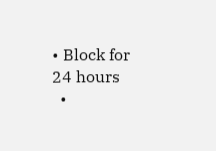• Block for 24 hours
  •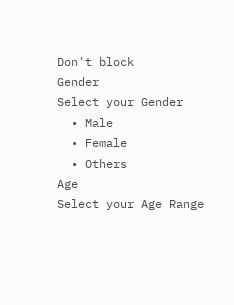Don't block
Gender
Select your Gender
  • Male
  • Female
  • Others
Age
Select your Age Range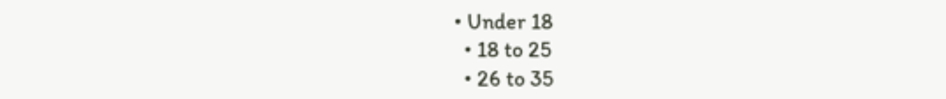• Under 18
  • 18 to 25
  • 26 to 35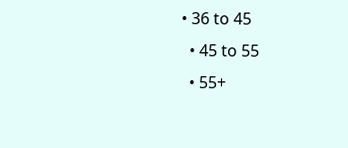• 36 to 45
  • 45 to 55
  • 55+